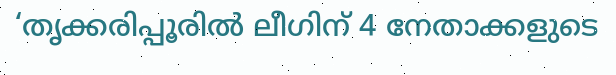‘തൃക്കരിപ്പൂരില്‍ ലീഗിന് 4 നേതാക്കളുടെ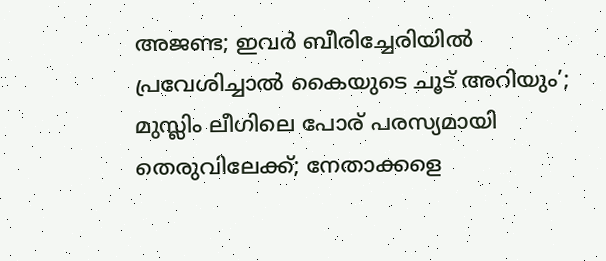അജണ്ട; ഇവര്‍ ബീരിച്ചേരിയില്‍ പ്രവേശിച്ചാല്‍ കൈയുടെ ചൂട് അറിയും’; മുസ്ലിം ലീഗിലെ പോര് പരസ്യമായി തെരുവിലേക്ക്; നേതാക്കളെ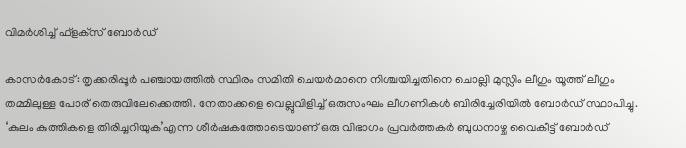വിമര്‍ശിച്ച് ഫ്‌ളക്‌സ് ബോര്‍ഡ്

കാസര്‍കോട്: തൃക്കരിപ്പൂര്‍ പഞ്ചായത്തില്‍ സ്ഥിരം സമിതി ചെയര്‍മാനെ നിശ്ചയിച്ചതിനെ ചൊല്ലി മുസ്ലിം ലീഗും യൂത്ത് ലീഗും തമ്മിലുള്ള പോര് തെരുവിലേക്കെത്തി. നേതാക്കളെ വെല്ലുവിളിച്ച് ഒരുസംഘം ലീഗണികള്‍ ബിരിച്ചേരിയില്‍ ബോര്‍ഡ് സ്ഥാപിച്ചു. ‘കുലം കുത്തികളെ തിരിച്ചറിയുക’എന്ന ശീര്‍ഷകത്തോടെയാണ് ഒരു വിഭാഗം പ്രവര്‍ത്തകര്‍ ബുധനാഴ്ച വൈകീട്ട് ബോര്‍ഡ്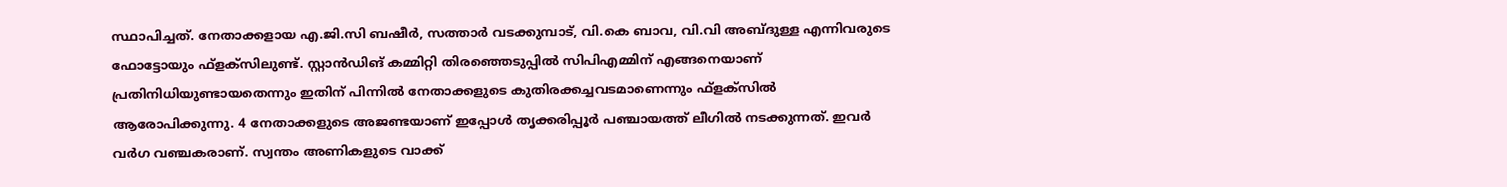സ്ഥാപിച്ചത്. നേതാക്കളായ എ.ജി.സി ബഷീര്‍, സത്താര്‍ വടക്കുമ്പാട്, വി.കെ ബാവ, വി.വി അബ്ദുള്ള എന്നിവരുടെ ഫോട്ടോയും ഫ്‌ളക്‌സിലുണ്ട്. സ്റ്റാന്‍ഡിങ് കമ്മിറ്റി തിരഞ്ഞെടുപ്പില്‍ സിപിഎമ്മിന് എങ്ങനെയാണ് പ്രതിനിധിയുണ്ടായതെന്നും ഇതിന് പിന്നില്‍ നേതാക്കളുടെ കുതിരക്കച്ചവടമാണെന്നും ഫ്‌ളക്‌സില്‍ ആരോപിക്കുന്നു. 4 നേതാക്കളുടെ അജണ്ടയാണ് ഇപ്പോള്‍ തൃക്കരിപ്പൂര്‍ പഞ്ചായത്ത് ലീഗില്‍ നടക്കുന്നത്. ഇവര്‍ വര്‍ഗ വഞ്ചകരാണ്. സ്വന്തം അണികളുടെ വാക്ക്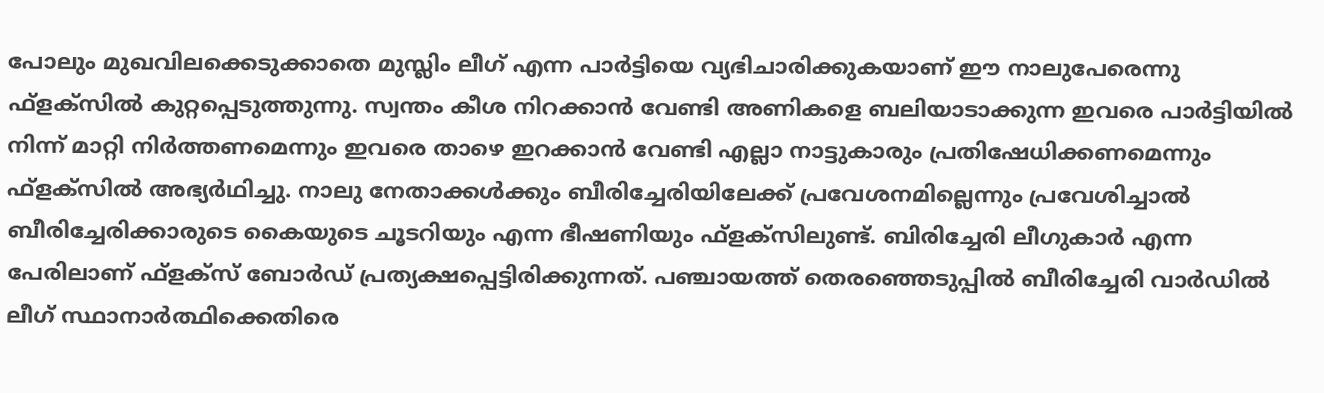പോലും മുഖവിലക്കെടുക്കാതെ മുസ്ലിം ലീഗ് എന്ന പാര്‍ട്ടിയെ വ്യഭിചാരിക്കുകയാണ് ഈ നാലുപേരെന്നു ഫ്‌ളക്‌സില്‍ കുറ്റപ്പെടുത്തുന്നു. സ്വന്തം കീശ നിറക്കാന്‍ വേണ്ടി അണികളെ ബലിയാടാക്കുന്ന ഇവരെ പാര്‍ട്ടിയില്‍ നിന്ന് മാറ്റി നിര്‍ത്തണമെന്നും ഇവരെ താഴെ ഇറക്കാന്‍ വേണ്ടി എല്ലാ നാട്ടുകാരും പ്രതിഷേധിക്കണമെന്നും ഫ്‌ളക്‌സില്‍ അഭ്യര്‍ഥിച്ചു. നാലു നേതാക്കള്‍ക്കും ബീരിച്ചേരിയിലേക്ക് പ്രവേശനമില്ലെന്നും പ്രവേശിച്ചാല്‍ ബീരിച്ചേരിക്കാരുടെ കൈയുടെ ചൂടറിയും എന്ന ഭീഷണിയും ഫ്‌ളക്‌സിലുണ്ട്. ബിരിച്ചേരി ലീഗുകാര്‍ എന്ന പേരിലാണ് ഫ്‌ളക്‌സ് ബോര്‍ഡ് പ്രത്യക്ഷപ്പെട്ടിരിക്കുന്നത്. പഞ്ചായത്ത് തെരഞ്ഞെടുപ്പില്‍ ബീരിച്ചേരി വാര്‍ഡില്‍ ലീഗ് സ്ഥാനാര്‍ത്ഥിക്കെതിരെ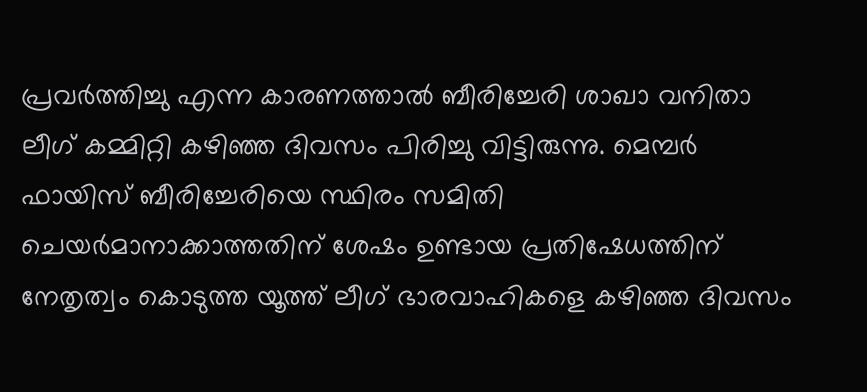പ്രവര്‍ത്തിച്ചു എന്ന കാരണത്താല്‍ ബീരിച്ചേരി ശാഖാ വനിതാ ലീഗ് കമ്മിറ്റി കഴിഞ്ഞ ദിവസം പിരിച്ചു വിട്ടിരുന്നു. മെമ്പര്‍ ഫായിസ് ബീരിച്ചേരിയെ സ്ഥിരം സമിതി ചെയര്‍മാനാക്കാത്തതിന് ശേഷം ഉണ്ടായ പ്രതിഷേധത്തിന് നേതൃത്വം കൊടുത്ത യൂത്ത് ലീഗ് ഭാരവാഹികളെ കഴിഞ്ഞ ദിവസം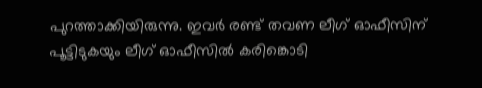പുറത്താക്കിയിരുന്നു. ഇവര്‍ രണ്ട് തവണ ലീഗ് ഓഫീസിന് പൂട്ടിടുകയും ലീഗ് ഓഫീസില്‍ കരിങ്കൊടി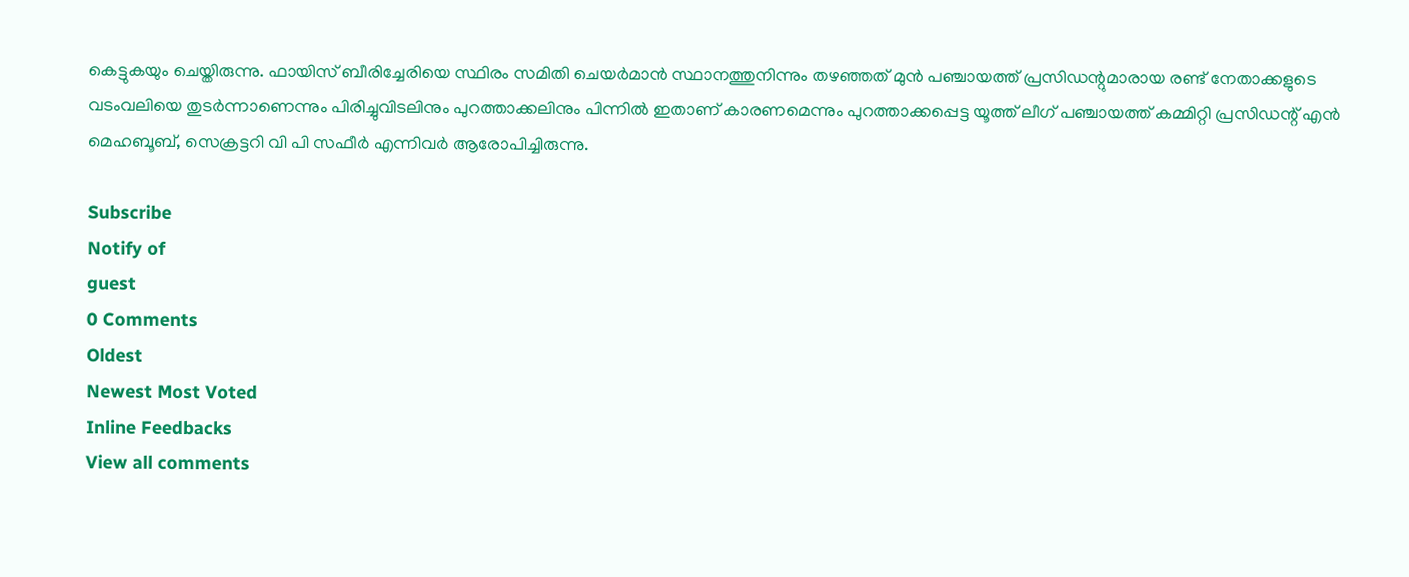കെട്ടുകയും ചെയ്തിരുന്നു. ഫായിസ് ബീരിച്ചേരിയെ സ്ഥിരം സമിതി ചെയര്‍മാന്‍ സ്ഥാനത്തുനിന്നും തഴഞ്ഞത് മുന്‍ പഞ്ചായത്ത് പ്രസിഡന്റുമാരായ രണ്ട് നേതാക്കളുടെ വടംവലിയെ തുടര്‍ന്നാണെന്നും പിരിച്ചുവിടലിനും പുറത്താക്കലിനും പിന്നില്‍ ഇതാണ് കാരണമെന്നും പുറത്താക്കപ്പെട്ട യൂത്ത് ലീഗ് പഞ്ചായത്ത് കമ്മിറ്റി പ്രസിഡന്റ് എന്‍ മെഹബൂബ്, സെക്രട്ടറി വി പി സഫീര്‍ എന്നിവര്‍ ആരോപിച്ചിരുന്നു.

Subscribe
Notify of
guest
0 Comments
Oldest
Newest Most Voted
Inline Feedbacks
View all comments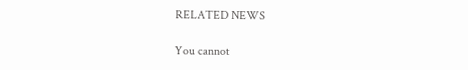RELATED NEWS

You cannot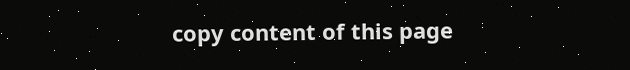copy content of this page